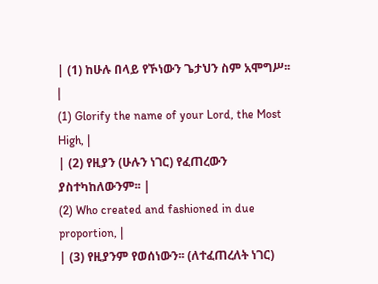| (1) ከሁሉ በላይ የኾነውን ጌታህን ስም አሞግሥ፡፡ |
(1) Glorify the name of your Lord, the Most High, |
| (2) የዚያን (ሁሉን ነገር) የፈጠረውን ያስተካከለውንም፡፡ |
(2) Who created and fashioned in due proportion, |
| (3) የዚያንም የወሰነውን፡፡ (ለተፈጠረለት ነገር)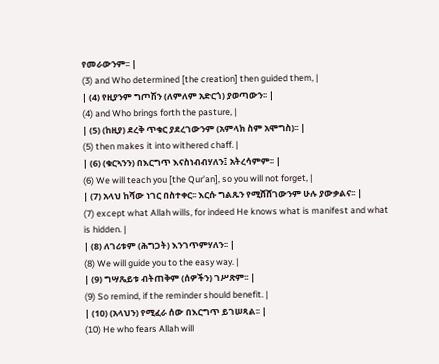የመራውንም፡፡ |
(3) and Who determined [the creation] then guided them, |
| (4) የዚያንም ግጦሽን (ለምለም አድርጎ) ያወጣውን፡፡ |
(4) and Who brings forth the pasture, |
| (5) (ከዚያ) ደረቅ ጥቁር ያደረገውንም (አምላክ ስም አሞግስ)፡፡ |
(5) then makes it into withered chaff. |
| (6) (ቁርኣንን) በእርግጥ እናስነብብሃለን፤ አትረሳምም፡፡ |
(6) We will teach you [the Qur’an], so you will not forget, |
| (7) አላህ ከሻው ነገር በስተቀር፡፡ እርሱ ግልጹን የሚሸሸገውንም ሁሉ ያውቃልና፡፡ |
(7) except what Allah wills, for indeed He knows what is manifest and what is hidden. |
| (8) ለገሪቱም (ሕግጋት) እንገጥምሃለን፡፡ |
(8) We will guide you to the easy way. |
| (9) ግሣጼይቱ ብትጠቅም (ሰዎችን) ገሥጽም፡፡ |
(9) So remind, if the reminder should benefit. |
| (10) (አላህን) የሚፈራ ሰው በእርግጥ ይገሠጻል፡፡ |
(10) He who fears Allah will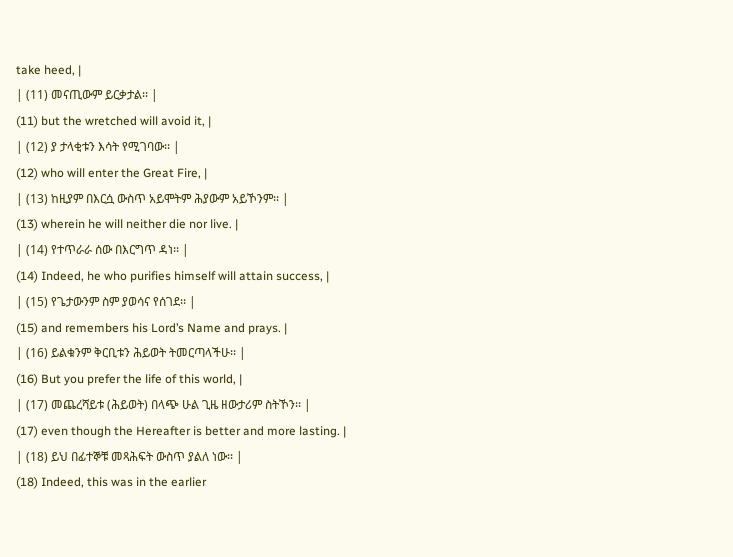take heed, |
| (11) መናጢውም ይርቃታል፡፡ |
(11) but the wretched will avoid it, |
| (12) ያ ታላቂቱን እሳት የሚገባው፡፡ |
(12) who will enter the Great Fire, |
| (13) ከዚያም በእርሷ ውስጥ አይሞትም ሕያውም አይኾንም፡፡ |
(13) wherein he will neither die nor live. |
| (14) የተጥራራ ሰው በእርግጥ ዳነ፡፡ |
(14) Indeed, he who purifies himself will attain success, |
| (15) የጌታውንም ስም ያወሳና የሰገደ፡፡ |
(15) and remembers his Lord’s Name and prays. |
| (16) ይልቁንም ቅርቢቱን ሕይወት ትመርጣላችሁ፡፡ |
(16) But you prefer the life of this world, |
| (17) መጨረሻይቱ (ሕይወት) በላጭ ሁል ጊዜ ዘውታሪም ስትኾን፡፡ |
(17) even though the Hereafter is better and more lasting. |
| (18) ይህ በፊተኞቹ መጻሕፍት ውስጥ ያልለ ነው፡፡ |
(18) Indeed, this was in the earlier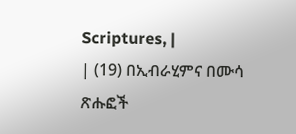Scriptures, |
| (19) በኢብራሂምና በሙሳ ጽሑፎች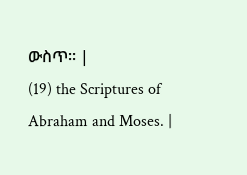ውስጥ፡፡ |
(19) the Scriptures of Abraham and Moses. |